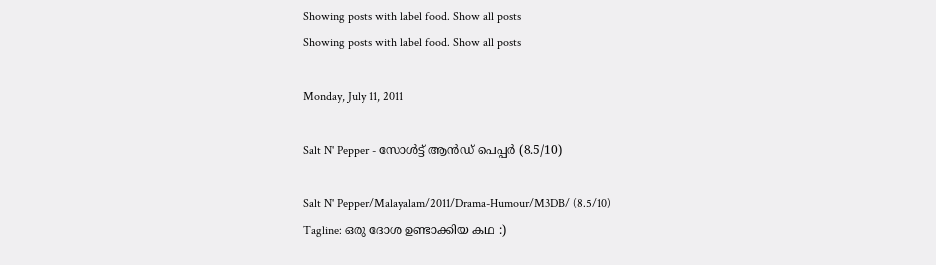Showing posts with label food. Show all posts
Showing posts with label food. Show all posts

Monday, July 11, 2011

Salt N' Pepper - സോൾട്ട് ആൻഡ് പെപ്പർ (8.5/10)

Salt N' Pepper/Malayalam/2011/Drama-Humour/M3DB/ (8.5/10)
Tagline: ഒരു ദോശ ഉണ്ടാക്കിയ കഥ :)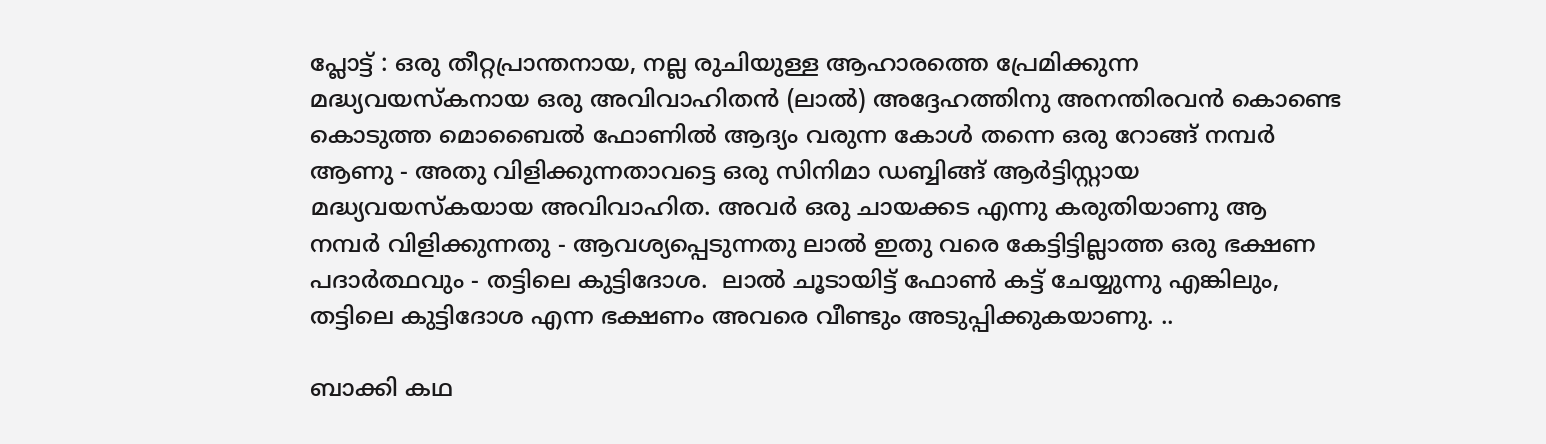പ്ലോട്ട് : ഒരു തീറ്റപ്രാന്തനായ, നല്ല രുചിയുള്ള ആഹാരത്തെ പ്രേമിക്കുന്ന മദ്ധ്യവയസ്കനായ ഒരു അവിവാഹിതൻ (ലാൽ) അദ്ദേഹത്തിനു അനന്തിരവൻ കൊണ്ടെ കൊടുത്ത മൊബൈൽ ഫോണിൽ ആദ്യം വരുന്ന കോൾ തന്നെ ഒരു റോങ്ങ് നമ്പർ ആണു - അതു വിളിക്കുന്നതാവട്ടെ ഒരു സിനിമാ ഡബ്ബിങ്ങ് ആർട്ടിസ്റ്റായ മദ്ധ്യവയസ്കയായ അവിവാഹിത. അവർ ഒരു ചായക്കട എന്നു കരുതിയാണു ആ നമ്പർ വിളിക്കുന്നതു - ആവശ്യപ്പെടുന്നതു ലാൽ ഇതു വരെ കേട്ടിട്ടില്ലാത്ത ഒരു ഭക്ഷണ പദാർത്ഥവും - തട്ടിലെ കുട്ടിദോശ.  ലാൽ ചൂടായിട്ട് ഫോൺ കട്ട് ചേയ്യുന്നു എങ്കിലും, തട്ടിലെ കുട്ടിദോശ എന്ന ഭക്ഷണം അവരെ വീണ്ടും അടുപ്പിക്കുകയാണു. ..

ബാക്കി കഥ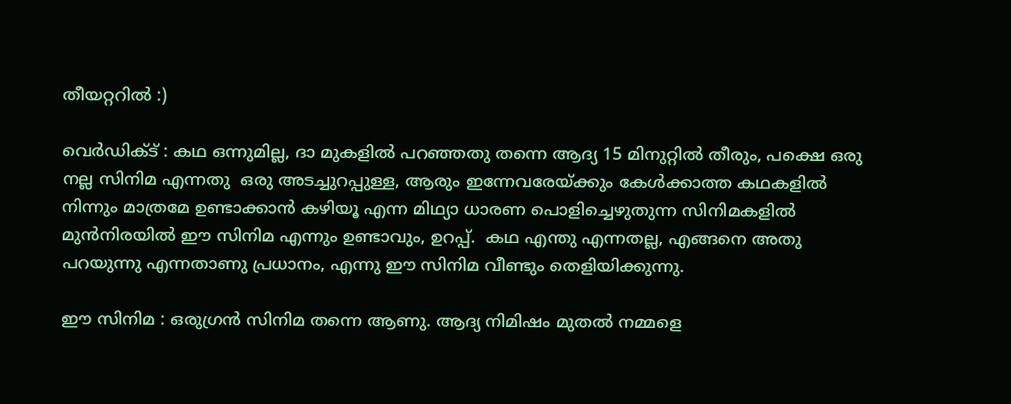തീയറ്ററിൽ :)

വെർഡിക്ട് : കഥ ഒന്നുമില്ല, ദാ മുകളിൽ പറഞ്ഞതു തന്നെ ആദ്യ 15 മിനുറ്റിൽ തീരും, പക്ഷെ ഒരു നല്ല സിനിമ എന്നതു  ഒരു അടച്ചുറപ്പുള്ള, ആരും ഇന്നേവരേയ്ക്കും കേൾക്കാത്ത കഥകളിൽ നിന്നും മാത്രമേ ഉണ്ടാക്കാൻ കഴിയൂ എന്ന മിഥ്യാ ധാരണ പൊളിച്ചെഴുതുന്ന സിനിമകളിൽ മുൻ‌നിരയിൽ ഈ സിനിമ എന്നും ഉണ്ടാവും, ഉറപ്പ്.  കഥ എന്തു എന്നതല്ല, എങ്ങനെ അതു പറയുന്നു എന്നതാണു പ്രധാനം, എന്നു ഈ സിനിമ വീണ്ടും തെളിയിക്കുന്നു.

ഈ സിനിമ : ഒരുഗ്രൻ സിനിമ തന്നെ ആണു. ആദ്യ നിമിഷം മുതൽ നമ്മളെ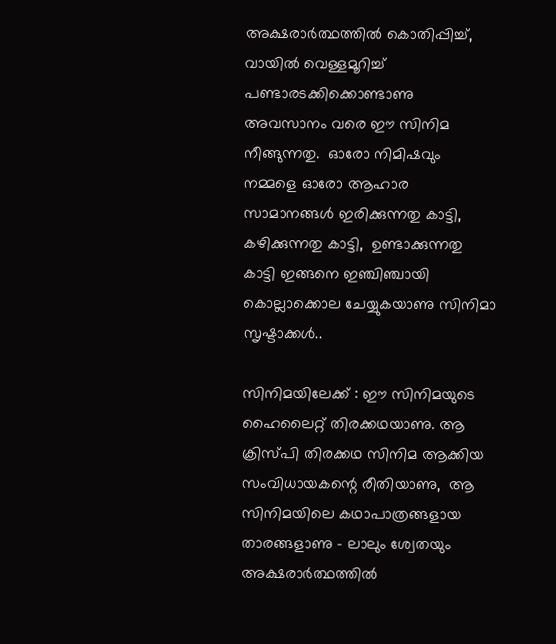അക്ഷരാർത്ഥത്തിൽ കൊതിപ്പിച്ച്, വായിൽ വെള്ളമൂറിച്ച് പണ്ടാരടക്കിക്കൊണ്ടാണു അവസാനം വരെ ഈ സിനിമ നീങ്ങുന്നതു.  ഓരോ നിമിഷവും നമ്മളെ ഓരോ ആഹാര സാമാനങ്ങൾ ഇരിക്കുന്നതു കാട്ടി, കഴിക്കുന്നതു കാട്ടി,  ഉണ്ടാക്കുന്നതു കാട്ടി ഇങ്ങനെ ഇഞ്ചിഞ്ചായി കൊല്ലാക്കൊല ചേയ്യുകയാണു സിനിമാ സൃഷ്ടാക്കൾ..

സിനിമയിലേക്ക് : ഈ സിനിമയുടെ ഹൈലൈറ്റ് തിരക്കഥയാണു. ആ ക്രിസ്പി തിരക്കഥ സിനിമ ആക്കിയ സംവിധായകന്റെ രീതിയാണു,  ആ സിനിമയിലെ കഥാപാത്രങ്ങളായ താരങ്ങളാണു - ലാലും ശ്വേതയും അക്ഷരാർത്ഥത്തിൽ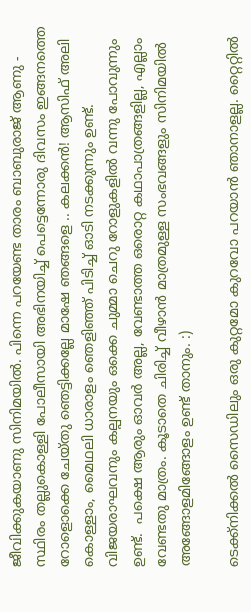ജീവിക്കുകയാണു സിനിമയിൽ. പിന്നെ പറയേണ്ട താരം ബാബുരാജ് ആണു - സ്ഥിരം തല്ലുകൊള്ളി പോലീസായി അഭിനയിച്ച് പെട്ടെന്നോരു ദിവസം ഇങ്ങനത്തെ റോളൊക്കെ ചേയ്തു ഞെട്ടിക്കല്ലേ മാഷേ ഞങ്ങളെ .. കലക്കൻ! ആസിഫ് അലി കൊള്ളാം, മൈഥലി ധാരാളം ഞെളിഞ്ഞ് പിടിച്ച് ഓടി നടക്കുന്നും ഉണ്ട്. വിജയരാഘവനും കല്പനയും ഒക്കെ ചുമ്മാ ചെറു റോളുകളിൽ വന്നു പോവുന്നും ഉണ്ട്.  പക്ഷെ ആരും ഓവർ അല്ല, വേണ്ടാത്ത ഒരൊറ്റ കഥാപാത്രങ്ങളില്ല, എല്ലാം വേണ്ടതു മാത്രം. കൂടാതെ ചിരിച്ച് വീഴാൻ മാത്രമുള്ള സംഭവങ്ങളും സിനിമയിൽ അങ്ങോളമിങ്ങോളം ഉണ്ട് താനും. :)

ടെക്ക്നിക്കൽ സൈഡിലും ഒരു കുറ്റമോ കുറവോ പറയാൻ ഞാനാളല്ല. റ്റൈറ്റിൽ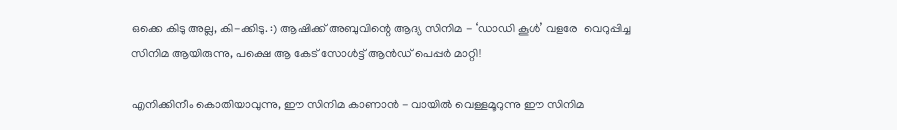ഒക്കെ കിടു അല്ല, കി-ക്കിടു. :) ആഷിക്ക് അബുവിന്റെ ആദ്യ സിനിമ - ‘ഡാഡി കൂൾ’ വളരേ  വെറുപ്പിച്ച സിനിമ ആയിരുന്നു, പക്ഷെ ആ കേട് സോൾട്ട് ആൻഡ് പെപ്പർ മാറ്റി!

എനിക്കിനീം കൊതിയാവുന്നു, ഈ സിനിമ കാണാൻ - വായിൽ വെള്ളമൂറുന്നു ഈ സിനിമ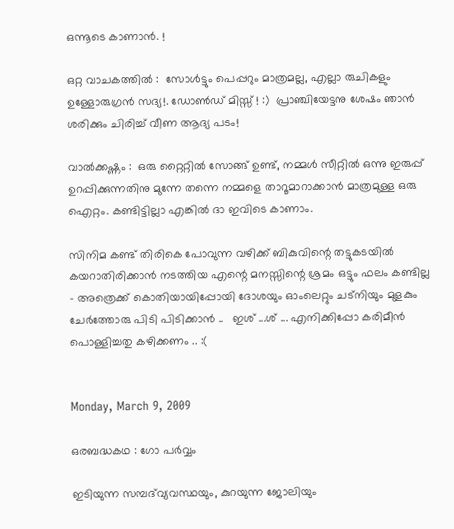ഒന്നൂടെ കാണാൻ. !

ഒറ്റ വാചകത്തിൽ :  സോൾട്ടും പെപ്പറും മാത്രമല്ല, എല്ലാ രുചികളും ഉള്ളോരുഗ്രൻ സദ്യ!. ഡോൺ‌ഡ് മിസ്സ് ! :)  പ്രാഞ്ചിയേട്ടനു ശേഷം ഞാൻ ശരിക്കും ചിരിച്ച് വീണ ആദ്യ പടം!

വാൽക്കഷ്ണം :  ഒരു റ്റൈറ്റിൽ സോങ്ങ് ഉണ്ട്, നമ്മൾ സീറ്റിൽ ഒന്നു ഇരുപ്പ് ഉറപ്പിക്കുന്നതിനു മുന്നേ തന്നെ നമ്മളെ താറൂമാറാക്കാൻ മാത്രമുള്ള ഒരു ഐറ്റം. കണ്ടിട്ടില്ലാ എങ്കിൽ ദാ ഇവിടെ കാണാം.

സിനിമ കണ്ട് തിരികെ പോവുന്ന വഴിക്ക് ബികുവിന്റെ തട്ടുകടയിൽ കയറാതിരിക്കാൻ നടത്തിയ എന്റെ മനസ്സിന്റെ ശ്രമം ഒട്ടും ഫലം കണ്ടില്ല - അത്രെക്ക് കൊതിയായിപ്പോയി ദോശയും ഓം‌ലെറ്റും ചട്നിയും മുളകും ചേർത്തോരു പിടി പിടിക്കാൻ ..   ഇശ് ...ശ് ... എനിക്കിപ്പോ കരിമീൻ പൊള്ളിച്ചതു കഴിക്കണം .. :(


Monday, March 9, 2009

ഒരബദ്ധകഥ : ഗോ പര്‍വ്വം

ഇടിയുന്ന സമ്പദ്‌വ്യവസ്ഥയും, കുറയുന്ന ജോലിയും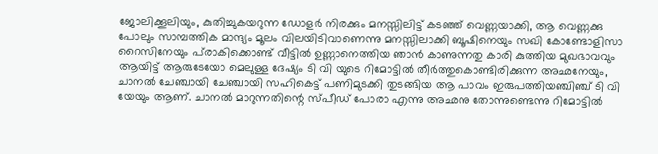ജോലിക്കൂലിയും, കുതിച്ചുകയറുന്ന ഡോള‌ര്‍ നിരക്കും മനസ്സിലിട്ട് കടഞ്ഞ് വെണ്ണയാക്കി, ആ വെണ്ണക്കു പോലും സാമ്പത്തിക മാന്ദ്യം മൂലം വിലയിടിവാണെന്നു മനസ്സിലാക്കി ബൂഷിനെയും സഖി കോണ്ടോളിസാ റൈസിനേയും പ്‌രാകിക്കൊണ്ട് വീട്ടില്‍ ഉണ്ണാനെത്തിയ ഞാന്‍ കാണുന്നതു കാരി കുത്തിയ മുഖഭാവവും ആയിട്ട് ആരുടേയോ മെലുള്ള ദേഷ്യം ടി വി യുടെ റിമോട്ടില്‍ തീര്‍ത്തുകൊണ്ടിരിക്കുന്ന അഛനേയും, ചാനല്‍ ചേഞ്ചായി ചേഞ്ചായി സഹികെട്ട് പണിമുടക്കി തുടങ്ങിയ ആ പാവം ഇരുപത്തിയഞ്ചിഞ്ച് ടി വി യേയും ആണ്. ചാനല്‍ മാറുന്നതിന്റെ സ്‌പീഡ് പോരാ എന്നു അഛനു തോന്നുണ്ടെന്നു റിമോട്ടില്‍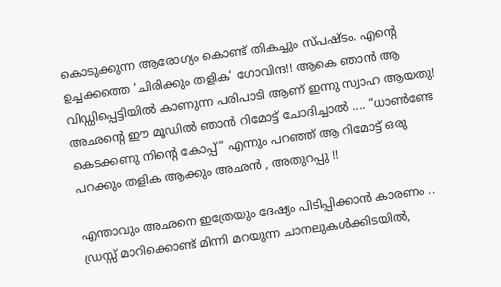കൊടുക്കുന്ന ആരോഗ്യം കൊണ്ട് തികച്ചും സ്പഷ്ടം. എന്റെ ഉച്ചക്കത്തെ ‘ചിരിക്കും തളിക‘ ഗോവിന്ദ!! ആകെ ഞാന്‍ ആ വിഡ്ഡിപ്പെട്ടിയില്‍ കാണുന്ന പരിപാടി ആണ് ഇന്നു സ്വാഹ ആയതു! അഛന്റെ ഈ മൂഡില്‍ ഞാന്‍ റിമോട്ട് ചോദിച്ചാല്‍ .... “ധാണ്‍‌ണ്ടേ കെടക്കണു നിന്റെ കോപ്പ്” എന്നും പറഞ്ഞ് ആ റിമോട്ട് ഒരു പറക്കും തളിക ആക്കും അഛന്‍ , അതുറപ്പു !!

എന്താവും അഛനെ ഇത്രേയും ദേഷ്യം പിടിപ്പിക്കാന്‍ കാരണം .. ഡ്രസ്സ് മാറിക്കൊണ്ട് മിന്നി മറയുന്ന ചാനലുകള്‍ക്കിടയില്‍,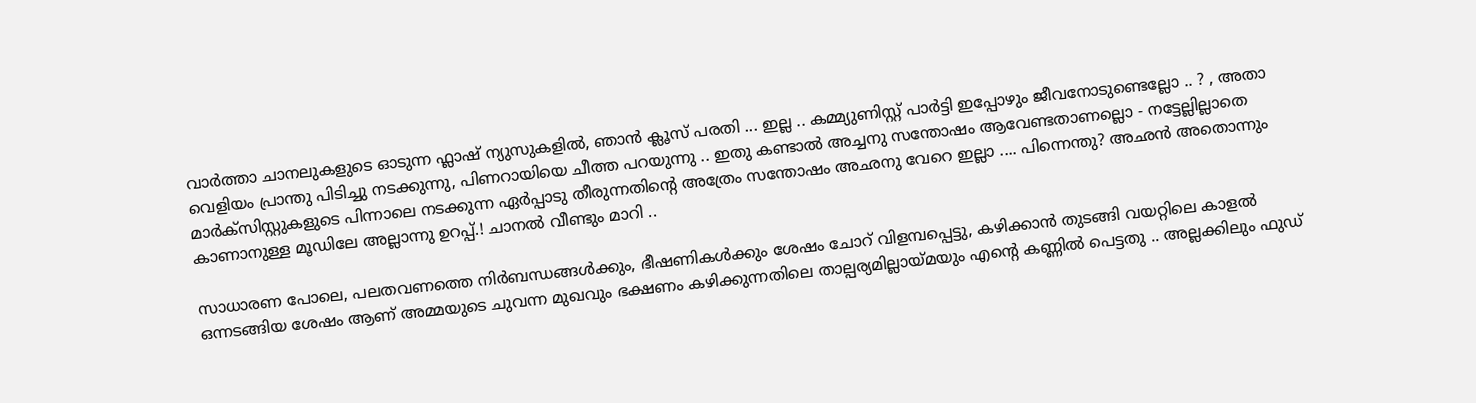വാര്‍ത്താ ചാനലുകളുടെ ഓടുന്ന ഫ്ലാഷ് ന്യുസുകളില്‍, ഞാന്‍ ക്ലൂസ് പരതി ... ഇല്ല .. കമ്മ്യുണിസ്റ്റ് പാര്‍ട്ടി ഇപ്പോഴും ജീവനോടുണ്ടെല്ലോ .. ? , അതാ വെളിയം പ്രാന്തു പിടിച്ചു നടക്കുന്നു, പിണറായിയെ ചീത്ത പറയുന്നു .. ഇതു കണ്ടാല്‍ അച്ചനു സന്തോഷം ആവേണ്ടതാണല്ലൊ - നട്ടേല്ലില്ലാതെ മാര്‍ക്സിസ്റ്റുകളുടെ പിന്നാലെ നടക്കുന്ന ഏര്‍പ്പാടു തീരുന്നതിന്റെ അത്രേം സന്തോഷം അഛനു വേറെ ഇല്ലാ .... പിന്നെന്തു? അഛന്‍ അതൊന്നും കാണാനുള്ള മൂഡിലേ അല്ലാന്നു ഉറപ്പ്.! ചാനല്‍ വീണ്ടും മാറി ..

സാധാരണ പോലെ, പലതവണത്തെ നിര്‍ബന്ധങ്ങള്‍ക്കും, ഭീഷണികള്‍ക്കും ശേഷം ചോറ് വിളമ്പപ്പെട്ടു, കഴിക്കാന്‍ തുടങ്ങി വയറ്റിലെ കാളല്‍ ഒന്നടങ്ങിയ ശേഷം ആണ് അമ്മയുടെ ചുവന്ന മുഖവും ഭക്ഷണം കഴിക്കുന്നതിലെ താല്പര്യമില്ലായ്മയും എന്റെ കണ്ണില്‍ പെട്ടതു .. അല്ലക്കിലും ഫുഡ്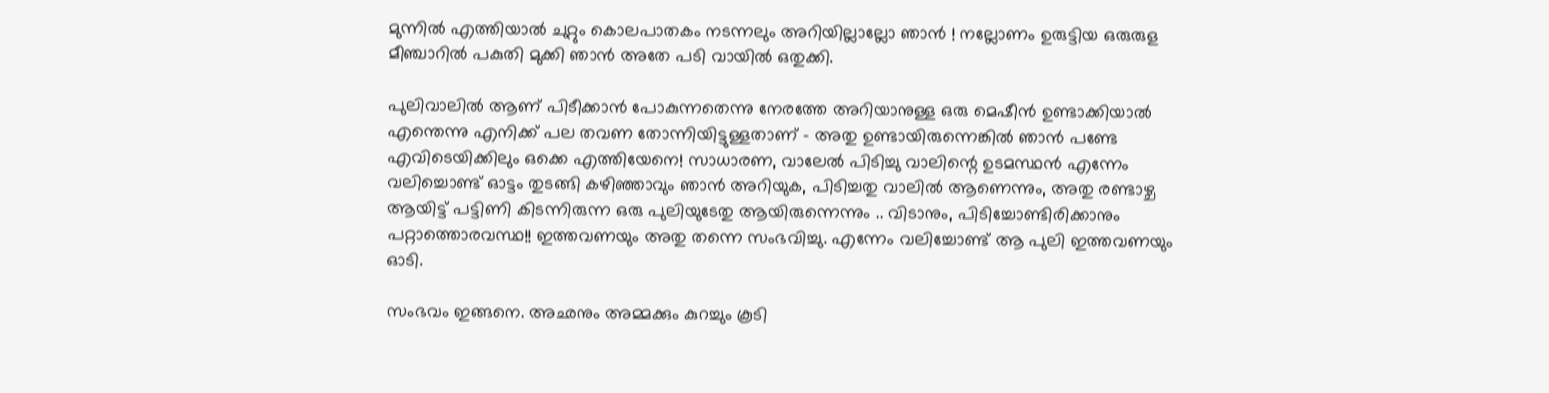മുന്നില്‍ എത്തിയാല്‍ ചുറ്റും കൊലപാതകം നടന്നലും അറിയില്ലാല്ലോ ഞാന്‍ ! നല്ലോണം ഉരുട്ടിയ ഒരുരുള മീഞ്ചാറില്‍ പകുതി മുക്കി ഞാന്‍ അതേ പടി വായില്‍ ഒതുക്കി.

പുലിവാലില്‍ ആണ് പിടീക്കാന്‍ പോകുന്നതെന്നു നേരത്തേ അറിയാനുള്ള ഒരു മെഷീന്‍ ഉണ്ടാക്കിയാല്‍ എന്തെന്നു എനിക്ക് പല തവണ തോന്നിയിട്ടുള്ളതാണ് - അതു ഉണ്ടായിരുന്നെങ്കില്‍ ഞാന്‍ പണ്ടേ എവിടെയിക്കിലും ഒക്കെ എത്തിയേനെ! സാധാരണ, വാലേല്‍ പിടിച്ചു വാലിന്റെ ഉടമസ്ഥന്‍ എന്നേം വലിച്ചൊണ്ട് ഓട്ടം തുടങ്ങി കഴിഞ്ഞാവും ഞാന്‍ അറിയുക, പിടിച്ചതു വാലില്‍ ആണെന്നും, അതു രണ്ടാഴ്ച ആയിട്ട് പട്ടിണി കിടന്നിരുന്ന ഒരു പുലിയുടേതു ആയിരുന്നെന്നും .. വിടാനും, പിടിച്ചോണ്ടിരിക്കാനും പറ്റാത്തൊരവസ്ഥ!! ഇത്തവണയും അതു തന്നെ സംഭവിച്ചു. എന്നേം വലിച്ചോണ്ട് ആ പുലി ഇത്തവണയും ഓടി.

സംഭവം ഇങ്ങനെ. അഛനും അമ്മക്കും കുറച്ചും കൂടി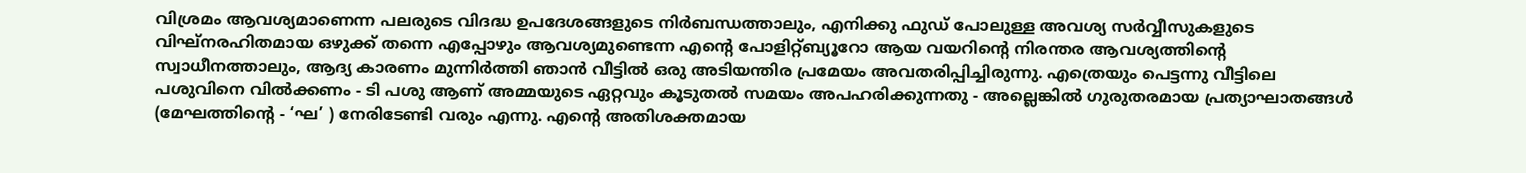വിശ്രമം ആവശ്യമാണെന്ന പലരുടെ വിദദ്ധ ഉപദേശങ്ങളുടെ നിര്‍ബന്ധത്താലും, എനിക്കു ഫുഡ് പോലുള്ള അവശ്യ സര്‍വ്വീസുകളുടെ വിഘ്നരഹിതമായ ഒഴുക്ക് തന്നെ എപ്പോഴും ആവശ്യമുണ്ടെന്ന എന്റെ പോളിറ്റ്ബ്യൂറോ ആയ വയറിന്റെ നിരന്തര ആവശ്യത്തിന്റെ സ്വാധീനത്താലും, ആദ്യ കാരണം മുന്നിര്‍ത്തി ഞാന്‍ വീട്ടില്‍ ഒരു അടിയന്തിര പ്രമേയം അവതരിപ്പിച്ചിരുന്നു. എത്രെയും പെട്ടന്നു വീട്ടിലെ പശുവിനെ വില്‍ക്കണം - ടി പശു ആണ് അമ്മയുടെ ഏറ്റവും കൂടുതല്‍ സമയം അപഹരിക്കുന്നതു - അല്ലെങ്കില്‍ ഗുരുതരമായ പ്രത്യാഘാതങ്ങള്‍ (മേഘത്തിന്റെ - ‘ഘ’ ) നേരിടേണ്ടി വരും എന്നു. എന്റെ അതിശക്തമായ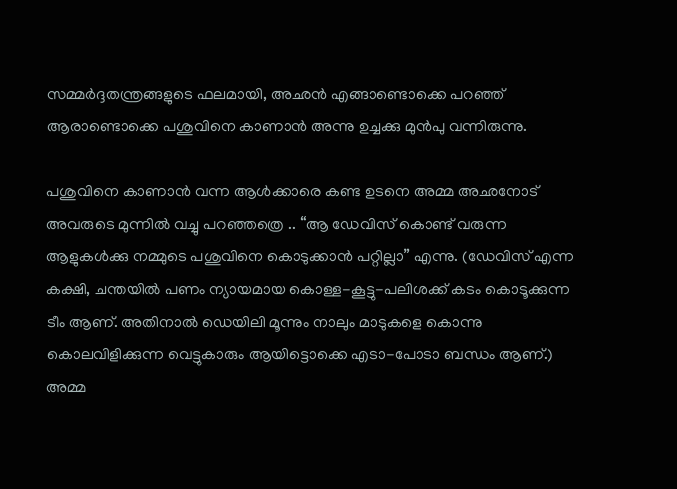സമ്മര്‍ദ്ദതന്ത്രങ്ങളുടെ ഫലമായി, അഛന്‍ എങ്ങാണ്ടൊക്കെ പറഞ്ഞ് ആരാണ്ടൊക്കെ പശുവിനെ കാണാന്‍ അന്നു ഉച്ചക്കു മുന്‍പു വന്നിരുന്നു.

പശുവിനെ കാണാന്‍ വന്ന ആള്‍ക്കാരെ കണ്ട ഉടനെ അമ്മ അഛനോട് അവരുടെ മുന്നില്‍ വച്ചു പറഞ്ഞത്രെ .. “ആ ഡേവിസ് കൊണ്ട് വരുന്ന ആളുകള്‍ക്കു നമ്മുടെ പശുവിനെ കൊടുക്കാന്‍ പറ്റില്ലാ” എന്നു. (ഡേവിസ് എന്ന കക്ഷി, ചന്തയില്‍ പണം ന്യായമായ കൊള്ള-കൂട്ടു-പലിശക്ക് കടം കൊടൂക്കുന്ന ടീം ആണ്. അതിനാല്‍ ഡെയിലി മൂന്നും നാലും മാടുകളെ കൊന്നു കൊലവിളിക്കുന്ന വെട്ടുകാരും ആയിട്ടൊക്കെ എടാ-പോടാ ബന്ധം ആണ്.) അമ്മ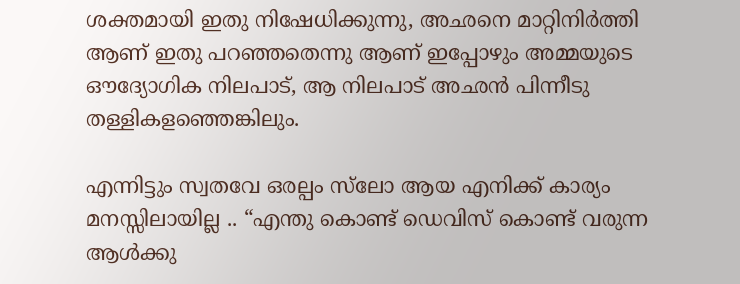ശക്തമായി ഇതു നിഷേധിക്കുന്നു, അഛനെ മാറ്റിനിര്‍ത്തി ആണ് ഇതു പറഞ്ഞതെന്നു ആണ് ഇപ്പോഴും അമ്മയുടെ ഔദ്യോഗിക നിലപാട്, ആ നിലപാട് അഛന്‍ പിന്നീടു തള്ളികളഞ്ഞെങ്കിലും.

എന്നിട്ടും സ്വതവേ ഒരല്പം സ്‌ലോ ആയ എനിക്ക് കാര്യം മനസ്സിലായില്ല .. “എന്തു കൊണ്ട് ഡെവിസ് കൊണ്ട് വരുന്ന ആള്‍ക്കു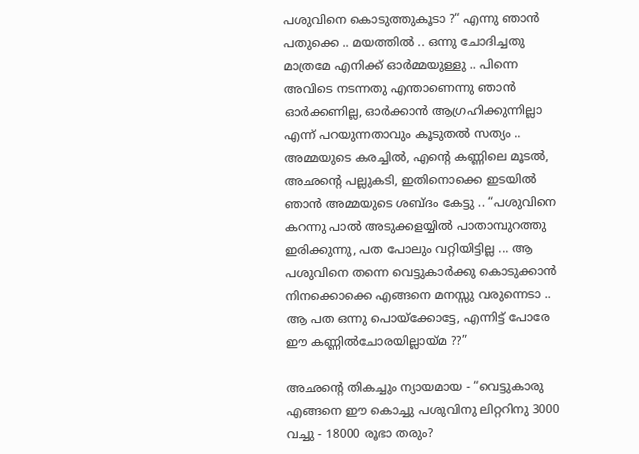പശുവിനെ കൊടുത്തുകൂടാ ?“ എന്നു ഞാന്‍ പതുക്കെ .. മയത്തില്‍ .. ഒന്നു ചോദിച്ചതു മാത്രമേ എനിക്ക് ഓര്‍മ്മയുള്ളു .. പിന്നെ അവിടെ നടന്നതു എന്താണെന്നു ഞാന്‍ ഓര്‍ക്കണില്ല, ഓര്‍ക്കാന്‍ ആഗ്രഹിക്കുന്നില്ലാ എന്ന് പറയുന്നതാവും കൂടുതല്‍ സത്യം .. അമ്മയുടെ കരച്ചില്‍, എന്റെ കണ്ണിലെ മൂടല്‍, അഛന്റെ പല്ലുകടി, ഇതിനൊക്കെ ഇടയില്‍ ഞാന്‍ അമ്മയുടെ ശബ്ദം കേട്ടു .. “പശുവിനെ കറന്നു പാല്‍ അടുക്കളയ്യില്‍ പാതാമ്പുറത്തു ഇരിക്കുന്നു, പത പോലും വറ്റിയിട്ടില്ല ... ആ പശുവിനെ തന്നെ വെട്ടുകാര്‍ക്കു കൊടുക്കാന്‍ നിനക്കൊക്കെ എങ്ങനെ മനസ്സു വരുന്നെടാ .. ആ പത ഒന്നു പൊയ്ക്കോട്ടേ, എന്നിട്ട് പോരേ ഈ കണ്ണില്‍ചോരയില്ലായ്മ ??”

അഛന്റെ തികച്ചും ന്യായമായ - “വെട്ടുകാരു എങ്ങനെ ഈ കൊച്ചു പശുവിനു ലിറ്ററിനു 3000 വച്ചു - 18000 രൂഭാ തരും?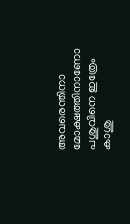അവരെന്തിനാ മോക്ഷത്തിനാണോ പശുവിനെ ഇത്രേം കാശു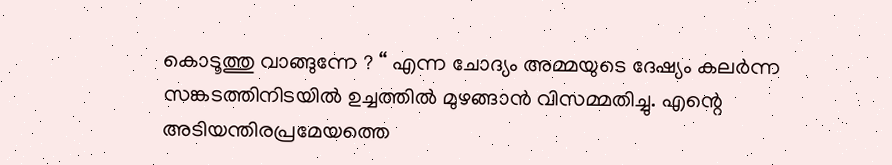കൊടൂത്തു വാങ്ങുന്നേ ? “ എന്ന ചോദ്യം അമ്മയുടെ ദേഷ്യം കലര്‍ന്ന സങ്കടത്തിനിടയില്‍ ഉച്ചത്തില്‍ മുഴങ്ങാന്‍ വിസമ്മതിച്ചു. എന്റെ അടിയന്തിരപ്രമേയത്തെ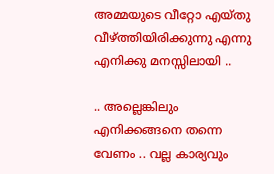അമ്മയുടെ വീറ്റോ എയ്തു വീഴ്‌ത്തിയിരിക്കുന്നു എന്നു എനിക്കു മനസ്സിലായി ..

.. അല്ലെങ്കിലും എനിക്കങ്ങനെ തന്നെ വേണം .. വല്ല കാര്യവും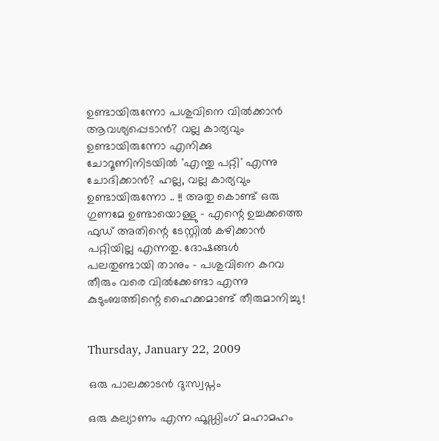ഉണ്ടായിരുന്നോ പശുവിനെ വില്‍ക്കാന്‍ ആവശ്യപ്പെടാന്‍? വല്ല കാര്യവും ഉണ്ടായിരുന്നോ എനിക്കു ചോറൂണിനിടയില്‍ 'എന്തു പറ്റി' എന്നു ചോദിക്കാന്‍? ഹല്ല, വല്ല കാര്യവും ഉണ്ടായിരുന്നോ .. !! അതു കൊണ്ട് ഒരു ഗുണമേ ഉണ്ടായൊള്ളു - എന്റെ ഉച്ചക്കത്തെ ഫുഡ് അതിന്റെ ടേസ്റ്റില്‍ കഴിക്കാന്‍ പറ്റിയില്ല എന്നതു. ദോഷങ്ങള്‍ പലതുണ്ടായി താനും - പശുവിനെ കറവ തീരും വരെ വില്‍ക്കേണ്ടാ എന്നു കുടുംബത്തിന്റെ ഹൈക്കമാണ്ട് തീരുമാനിച്ചു !


Thursday, January 22, 2009

ഒരു പാലക്കാടന്‍ ദു:സ്വപ്നം

ഒരു കല്യാണം എന്ന ഫൂഡ്ഡിംഗ് മഹാമഹം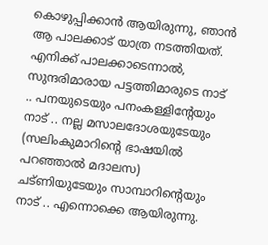കൊഴുപ്പിക്കാന്‍ ആയിരുന്നു, ഞാന്‍ ആ പാലക്കാട് യാത്ര നടത്തിയത്. എനിക്ക് പാലക്കാടെന്നാല്‍, സുന്ദരിമാരായ പട്ടത്തിമാരുടെ നാട് .. പനയുടെയും പനംകള്ളിന്റേയും നാട് .. നല്ല മസാലദോശയുടേയും (സലിംകുമാറിന്റെ ഭാഷയില്‍ പറഞ്ഞാല്‍ മദാലസ) ചട്ണിയുടേയും സാമ്പാറിന്റെയും നാട് .. എന്നൊക്കെ ആയിരുന്നു.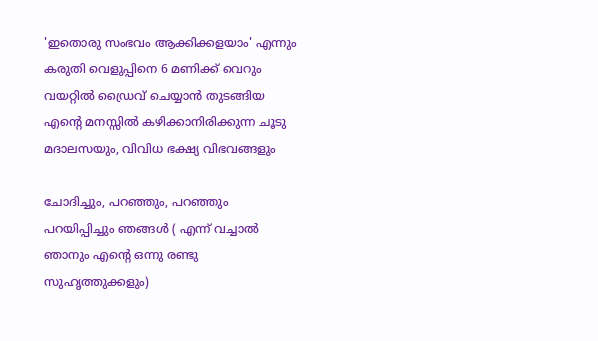'ഇതൊരു സംഭവം ആക്കിക്കളയാം' എന്നും കരുതി വെളുപ്പിനെ 6 മണിക്ക് വെറും വയറ്റില്‍ ഡ്രൈവ് ചെയ്യാന്‍ തുടങ്ങിയ എന്റെ മനസ്സില്‍ കഴിക്കാനിരിക്കുന്ന ചൂടു മദാലസയും, വിവിധ ഭക്ഷ്യ വിഭവങ്ങളും

ചോദിച്ചും, പറഞ്ഞും, പറഞ്ഞും പറയിപ്പിച്ചും ഞങ്ങള്‍ ( എന്ന് വച്ചാല്‍ ഞാനും എന്റെ ഒന്നു രണ്ടു സുഹൃത്തുക്കളും)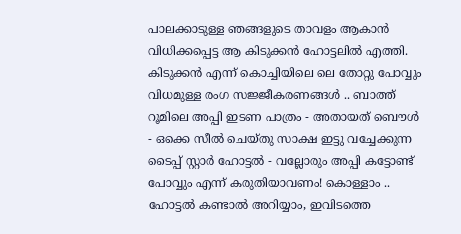പാലക്കാടുള്ള ഞങ്ങളുടെ താവളം ആകാന്‍ വിധിക്കപ്പെട്ട ആ കിടുക്കന്‍ ഹോട്ടലില്‍ എത്തി. കിടുക്കന്‍ എന്ന് കൊച്ചിയിലെ ലെ തോറ്റു പോവ്വും വിധമുള്ള രംഗ സജ്ജീകരണങ്ങള്‍ .. ബാത്ത് റൂമിലെ അപ്പി ഇടണ പാത്രം - അതായത് ബൌള്‍ - ഒക്കെ സീല്‍ ചെയ്തു സാക്ഷ ഇട്ടു വച്ചേക്കുന്ന ടൈപ്പ് സ്റ്റാര്‍ ഹോട്ടല്‍ - വല്ലോരും അപ്പി കട്ടോണ്ട് പോവ്വും എന്ന് കരുതിയാവണം! കൊള്ളാം .. ഹോട്ടല്‍ കണ്ടാല്‍ അറിയ്യാം, ഇവിടത്തെ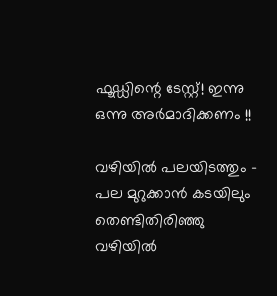ഫൂഡ്ഡിന്റെ ടേസ്റ്റ്! ഇന്നു ഒന്നു അര്‍മാദിക്കണം !!

വഴിയില്‍ പലയിടത്തും - പല മുറുക്കാന്‍ കടയിലും തെണ്ടിതിരിഞ്ഞു വഴിയില്‍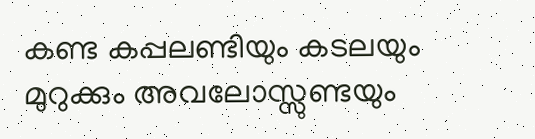കണ്ട കപ്പലണ്ടിയും കടലയും മുറുക്കും അവലോസ്സു‌ണ്ടയും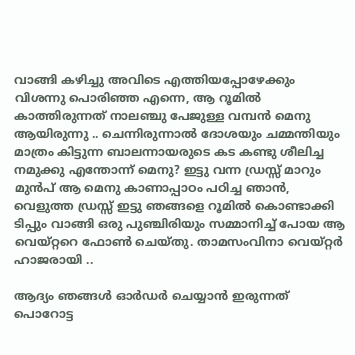വാങ്ങി കഴിച്ചു അവിടെ എത്തിയപ്പോഴേക്കും വിശന്നു പൊരിഞ്ഞ എന്നെ, ആ റൂമില്‍ കാത്തിരുന്നത് നാലഞ്ചു പേജുള്ള വമ്പന്‍ മെനു ആയിരുന്നു .. ചെന്നിരുന്നാല്‍ ദോശയും ചമ്മന്തിയും മാത്രം കിട്ടുന്ന ബാലന്നായരുടെ കട കണ്ടു ശീലിച്ച നമുക്കു എന്തോന്ന് മെനു? ഇട്ടു വന്ന ഡ്രസ്സ് മാറും മുന്‍പ് ആ മെനു കാണാപ്പാഠം പഠിച്ച ഞാന്‍, വെളുത്ത ഡ്രസ്സ് ഇട്ടു ഞങ്ങളെ റൂമില്‍ കൊണ്ടാക്കി ടിപ്പും വാങ്ങി ഒരു പുഞ്ചിരിയും സമ്മാനിച്ച്‌ പോയ ആ വെയ്റ്ററെ ഫോണ്‍ ചെയ്തു. താമസംവിനാ വെയ്റ്റര്‍ ഹാജരായി ..

ആദ്യം ഞങ്ങള്‍ ഓര്‍ഡര്‍ ചെയ്യാന്‍ ഇരുന്നത് പൊറോട്ട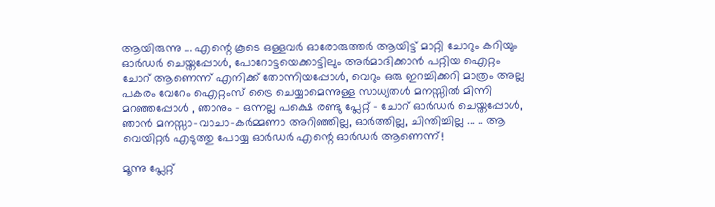ആയിരുന്നു ... എന്റെ കൂടെ ഒള്ളവര്‍ ഓരോരുത്തര്‍ ആയിട്ട് മാറ്റി ചോറും കറിയും ഓര്‍ഡര്‍ ചെയ്തപ്പോള്‍, പോറോട്ടയെക്കാട്ടിലും അര്‍മാദിക്കാന്‍ പറ്റിയ ഐറ്റം ചോറ് ആണെന്ന് എനിക്ക് തോന്നിയപ്പോള്‍, വെറും ഒരു ഇറച്ചിക്കറി മാത്രം അല്ല പകരം വേറേം ഐറ്റംസ് ട്രൈ ചെയ്യാമെന്നുള്ള സാധ്യതള്‍ മനസ്സില്‍ മിന്നി മറഞ്ഞപ്പോള്‍ , ഞാനും - ഒന്നല്ല പക്ഷെ രണ്ടു പ്ലേറ്റ് - ചോറ് ഓര്‍ഡര്‍ ചെയ്തപ്പോള്‍, ഞാന്‍ മനസ്സാ-വാചാ-കര്‍മ്മണാ അറിഞ്ഞില്ല, ഓര്‍ത്തില്ല, ചിന്തിച്ചില്ല ... .. ആ വെയിറ്റര്‍ എടുത്തു പോയ്യ ഓര്‍ഡര്‍ എന്റെ ഓര്‍ഡര്‍ ആണെന്ന്!

മൂന്നു പ്ലേറ്റ്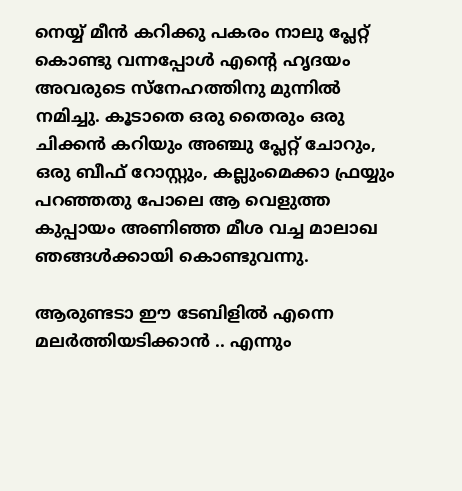നെയ്യ് മീന്‍ കറിക്കു പകരം നാലു പ്ലേറ്റ് കൊണ്ടു വന്നപ്പോള്‍ എന്റെ ഹൃദയം അവരുടെ സ്നേഹത്തിനു മുന്നില്‍ നമിച്ചു. കൂടാതെ ഒരു തൈരും ഒരു ചിക്കന്‍ കറിയും അഞ്ചു പ്ലേറ്റ് ചോറും, ഒരു ബീഫ് റോസ്റ്റും, കല്ലുംമെക്കാ ഫ്രയ്യും പറഞ്ഞതു പോലെ ആ വെളുത്ത കുപ്പായം അണിഞ്ഞ മീശ വച്ച മാലാഖ ഞങ്ങള്‍ക്കായി കൊണ്ടുവന്നു.

ആരുണ്ടടാ ഈ ടേബിളില്‍ എന്നെ മലര്‍ത്തിയടിക്കാന്‍ .. എന്നും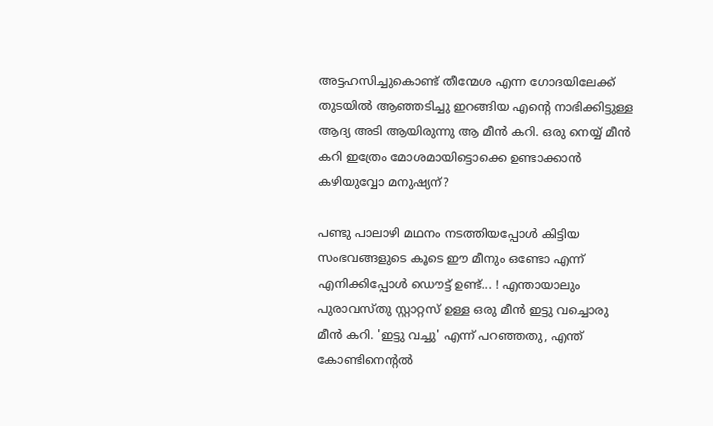അട്ടഹസിച്ചുകൊണ്ട് തീന്മേശ എന്ന ഗോദയിലേക്ക് തുടയില്‍ ആഞ്ഞടിച്ചു ഇറങ്ങിയ എന്റെ നാഭിക്കിട്ടുള്ള ആദ്യ അടി ആയിരുന്നു ആ മീന്‍ കറി. ഒരു നെയ്യ് മീന്‍ കറി ഇത്രേം മോശമായിട്ടൊക്കെ ഉണ്ടാക്കാന്‍ കഴിയുവ്വോ മനുഷ്യന്?

പണ്ടു പാലാഴി മഥനം നടത്തിയപ്പോള്‍ കിട്ടിയ സംഭവങ്ങളുടെ കൂടെ ഈ മീനും ഒണ്ടോ എന്ന് എനിക്കിപ്പോള്‍ ഡൌട്ട് ഉണ്ട്... ! എന്തായാലും പുരാവസ്തു സ്റ്റാറ്റസ് ഉള്ള ഒരു മീന്‍ ഇട്ടു വച്ചൊരു മീന്‍ കറി. 'ഇട്ടു വച്ചു' എന്ന് പറഞ്ഞതു, എന്ത് കോണ്ടിനെന്‍റല്‍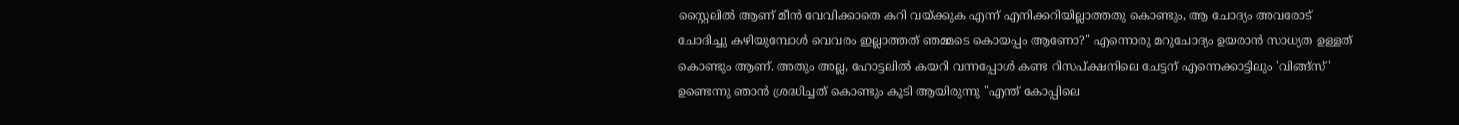സ്റ്റൈലില്‍ ആണ് മീന്‍ വേവിക്കാതെ കറി വയ്ക്കുക എന്ന് എനിക്കറിയില്ലാത്തതു കൊണ്ടും, ആ ചോദ്യം അവരോട് ചോദിച്ചു കഴിയുമ്പോള്‍ വെവരം ഇല്ലാത്തത് ഞമ്മടെ കൊയപ്പം ആണോ?" എന്നൊരു മറുചോദ്യം ഉയരാന്‍ സാധ്യത ഉള്ളത് കൊണ്ടും ആണ്. അതും അല്ല, ഹോട്ടലില്‍ കയറി വന്നപ്പോള്‍ കണ്ട റിസപ്ക്ഷനിലെ ചേട്ടന് എന്നെക്കാട്ടിലും 'വിങ്ങ്സ്' ഉണ്ടെന്നു ഞാന്‍ ശ്രദ്ധിച്ചത് കൊണ്ടും കൂടി ആയിരുന്നു "എന്ത് കോപ്പിലെ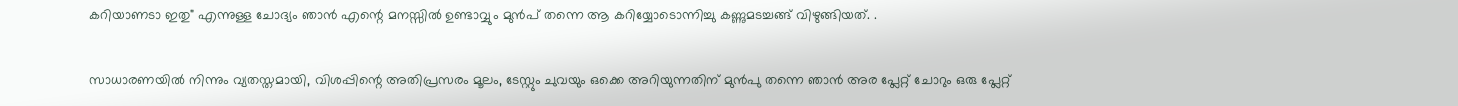കറിയാണടാ ഇതു" എന്നുള്ള ചോദ്യം ഞാന്‍ എന്റെ മനസ്സില്‍ ഉണ്ടാവ്വും മുന്‍പ് തന്നെ ആ കറിയ്യോടൊന്നിച്ചു കണ്ണുമടച്ചങ്ങ് വിഴുങ്ങിയത്. .

സാധാരണയില്‍ നിന്നും വ്യതസ്തമായി, വിശപ്പിന്റെ അതിപ്രസരം മൂലം, ടേസ്റ്റും ചുവയും ഒക്കെ അറിയുന്നതിന് മുന്‍പു തന്നെ ഞാന്‍ അര പ്ലേറ്റ് ചോറും ഒരു പ്ലേറ്റ്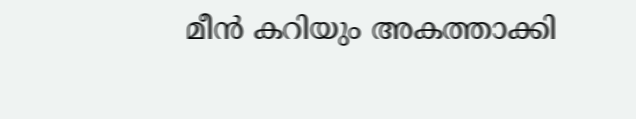മീന്‍ കറിയും അകത്താക്കി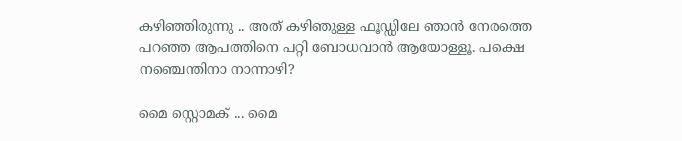കഴിഞ്ഞിരുന്നു .. അത് കഴിഞുള്ള ഫൂഡ്ഡിലേ ഞാന്‍ നേരത്തെ പറഞ്ഞ ആപത്തിനെ പറ്റി ബോധവാന്‍ ആയോള്ളൂ. പക്ഷെ നഞ്ചെന്തിനാ നാന്നാഴി?

മൈ സ്റ്റൊമക് ... മൈ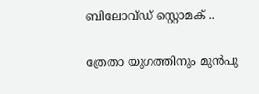ബിലോവ്ഡ് സ്റ്റൊമക് ..

ത്രേതാ യുഗത്തിനും മുന്‍പു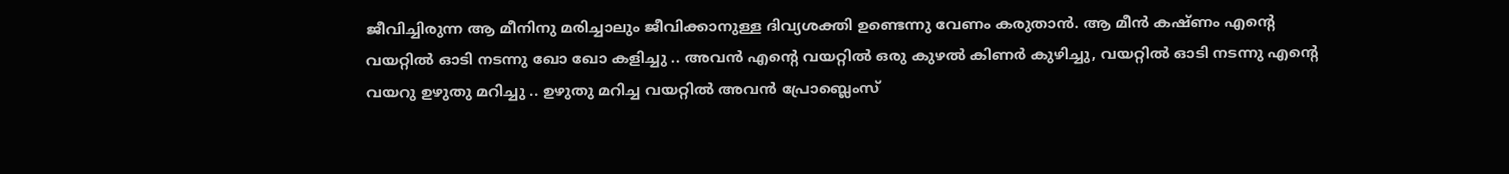ജീവിച്ചിരുന്ന ആ മീനിനു മരിച്ചാലും ജീവിക്കാനുള്ള ദിവ്യശക്തി ഉണ്ടെന്നു വേണം കരുതാന്‍. ആ മീന്‍ കഷ്ണം എന്റെ വയറ്റില്‍ ഓടി നടന്നു ഖോ ഖോ കളിച്ചു .. അവന്‍ എന്റെ വയറ്റില്‍ ഒരു കുഴല്‍ കിണര്‍ കുഴിച്ചു, വയറ്റില്‍ ഓടി നടന്നു എന്റെ വയറു ഉഴുതു മറിച്ചു .. ഉഴുതു മറിച്ച വയറ്റില്‍ അവന്‍ പ്രോബ്ലെംസ്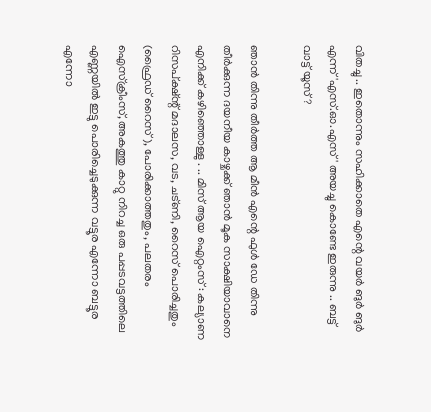വിതച്ചു .. ഇതൊന്നും സഹിക്കാതെ എന്റെ വയര്‍ ങുര്‍ ങുര്‍ എന്ന് 'എസ്.ഓ.എസ്' അയച്ചു കൊണ്ടേ ഇരുന്നു .. ബട്ട് വാട്ട് യൂസ് ?

ഞാന്‍ തിന്നു തീര്‍ത്ത ആ മീന്‍ എന്റെ ഫുള്‍ ഡേ തിന്നു തീര്‍ക്കുന്ന ദയനീയ കാഴ്ചക്ക് ഞാന്‍ മൂക സാക്ഷിയാവാനെ എനിക്ക് കഴിഞ്ഞൊള്ളു . .. മിസ് ആയ ഐറ്റംസ് : കല്യാണ റിസപ്ക്ഷ്ന്റ് മദാലസ, വട, ചട്ണി, റൈസ് പൊരിച്ചതും (ഫ്രൈഡ് റൈസ് ), പോരിക്കാത്തതും, പലതരം ഐസ്ക്രീംസ്, അകത്തു കാറ്റു നിറച്ച ഒരു പപ്പടവട്ടത്തിലെ എണ്ണയില്‍ ഇട്ടു പൊരിച്ചെടുക്കുന്ന വട്ടൂര എന്നോ ബട്ടൂര എന്നോ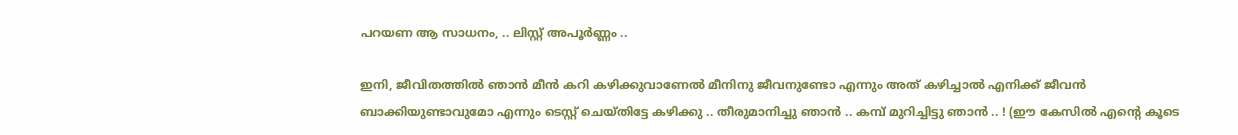പറയണ ആ സാധനം, .. ലിസ്റ്റ് അപൂര്‍ണ്ണം ..

ഇനി, ജീവിതത്തില്‍ ഞാന്‍ മീന്‍ കറി കഴിക്കുവാണേല്‍ മീനിനു ജീവനുണ്ടോ എന്നും അത് കഴിച്ചാല്‍ എനിക്ക് ജീവന്‍ ബാക്കിയുണ്ടാവുമോ എന്നും ടെസ്റ്റ് ചെയ്തിട്ടേ കഴിക്കു .. തീരുമാനിച്ചു ഞാന്‍ .. കമ്പ്‌ മുറിച്ചിട്ടു ഞാന്‍ .. ! (ഈ കേസില്‍ എന്റെ കൂടെ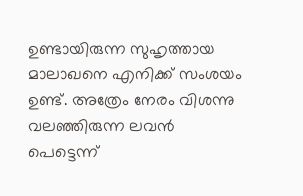ഉണ്ടായിരുന്ന സുഹൃത്തായ മാലാഖനെ എനിക്ക് സംശയം ഉണ്ട്. അത്രേം നേരം വിശന്നു വലഞ്ഞിരുന്ന ലവന്‍ പെട്ടെന്ന്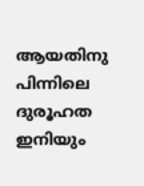ആയതിനു പിന്നിലെ ദുരൂഹത ഇനിയും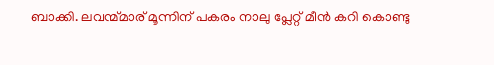ബാക്കി. ലവന്മ്മാര് മൂന്നിന് പകരം നാലു പ്ലേറ്റ് മീന്‍ കറി കൊണ്ടു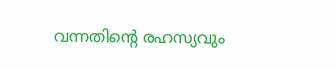വന്നതിന്റെ രഹസ്യവും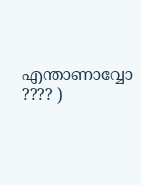എന്താണാവ്വോ ???? )